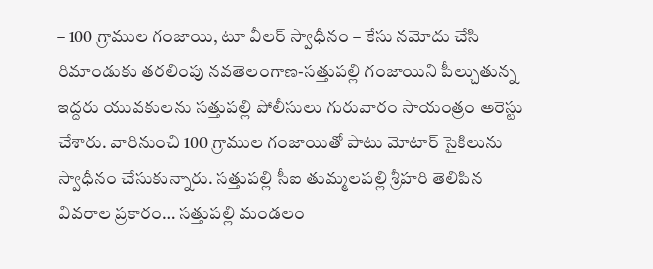– 100 గ్రాముల గంజాయి, టూ వీలర్ స్వాధీనం – కేసు నమోదు చేసి రిమాండుకు తరలింపు నవతెలంగాణ-సత్తుపల్లి గంజాయిని పీల్చుతున్న ఇద్దరు యువకులను సత్తుపల్లి పోలీసులు గురువారం సాయంత్రం అరెస్టు చేశారు. వారినుంచి 100 గ్రాముల గంజాయితో పాటు మోటార్ సైకిలును స్వాధీనం చేసుకున్నారు. సత్తుపల్లి సీఐ తుమ్మలపల్లి శ్రీహరి తెలిపిన వివరాల ప్రకారం… సత్తుపల్లి మండలం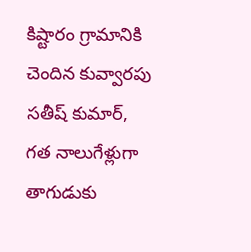కిష్టారం గ్రామానికి చెందిన కువ్వారపు సతీష్ కుమార్, గత నాలుగేళ్లుగా తాగుడుకు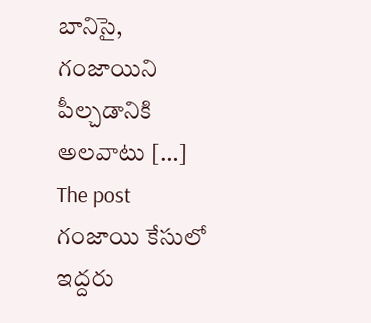బానిసై, గంజాయిని పీల్చడానికి అలవాటు […]
The post గంజాయి కేసులో ఇద్దరు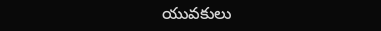యువకులు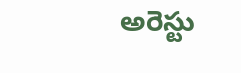అరెస్టు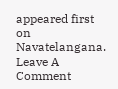appeared first on Navatelangana.
Leave A Comment